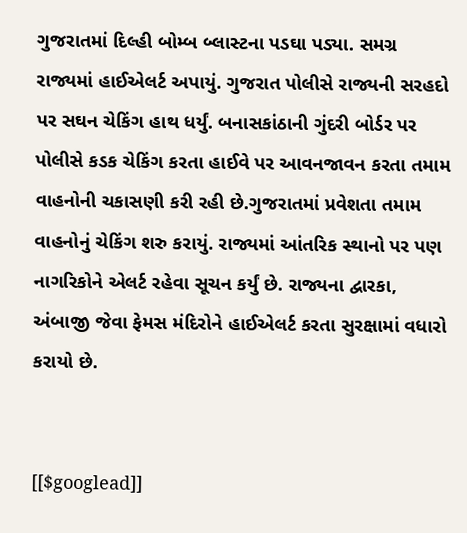ગુજરાતમાં દિલ્હી બોમ્બ બ્લાસ્ટના પડઘા પડ્યા. સમગ્ર રાજ્યમાં હાઈએલર્ટ અપાયું. ગુજરાત પોલીસે રાજ્યની સરહદો પર સઘન ચેકિંગ હાથ ધર્યું. બનાસકાંઠાની ગુંદરી બોર્ડર પર પોલીસે કડક ચેકિંગ કરતા હાઈવે પર આવનજાવન કરતા તમામ વાહનોની ચકાસણી કરી રહી છે.ગુજરાતમાં પ્રવેશતા તમામ વાહનોનું ચેકિંગ શરુ કરાયું. રાજ્યમાં આંતરિક સ્થાનો પર પણ નાગરિકોને એલર્ટ રહેવા સૂચન કર્યું છે. રાજ્યના દ્વારકા, અંબાજી જેવા ફેમસ મંદિરોને હાઈએલર્ટ કરતા સુરક્ષામાં વધારો કરાયો છે.


[[$googlead]]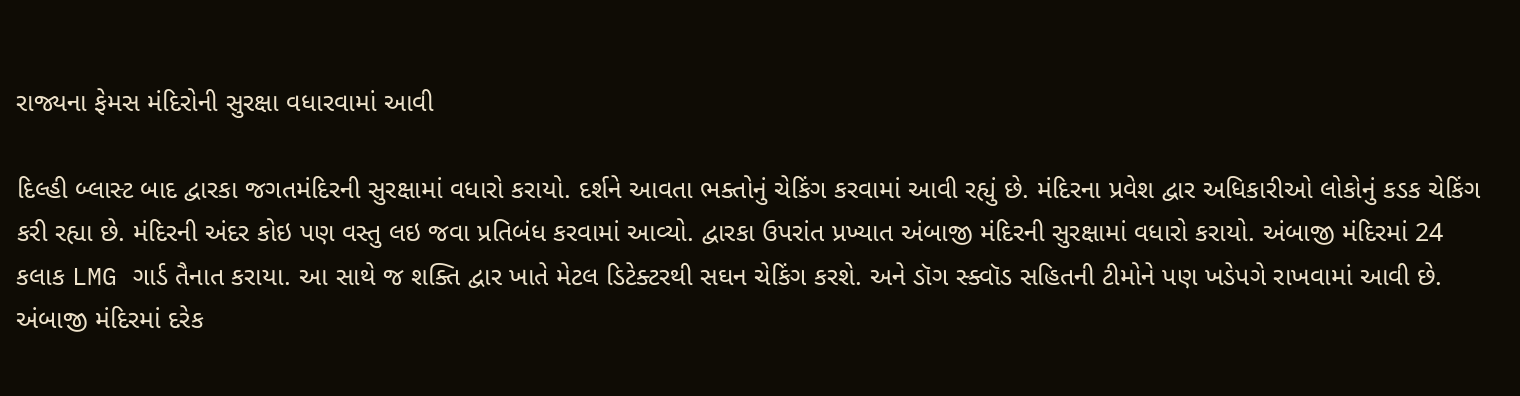રાજ્યના ફેમસ મંદિરોની સુરક્ષા વધારવામાં આવી

દિલ્હી બ્લાસ્ટ બાદ દ્વારકા જગતમંદિરની સુરક્ષામાં વધારો કરાયો. દર્શને આવતા ભક્તોનું ચેકિંગ કરવામાં આવી રહ્યું છે. મંદિરના પ્રવેશ દ્વાર અધિકારીઓ લોકોનું કડક ચેકિંગ કરી રહ્યા છે. મંદિરની અંદર કોઇ પણ વસ્તુ લઇ જવા પ્રતિબંધ કરવામાં આવ્યો. દ્વારકા ઉપરાંત પ્રખ્યાત અંબાજી મંદિરની સુરક્ષામાં વધારો કરાયો. અંબાજી મંદિરમાં 24 કલાક LMG ગાર્ડ તૈનાત કરાયા. આ સાથે જ શક્તિ દ્વાર ખાતે મેટલ ડિટેક્ટરથી સઘન ચેકિંગ કરશે. અને ડૉગ સ્ક્વૉડ સહિતની ટીમોને પણ ખડેપગે રાખવામાં આવી છે. અંબાજી મંદિરમાં દરેક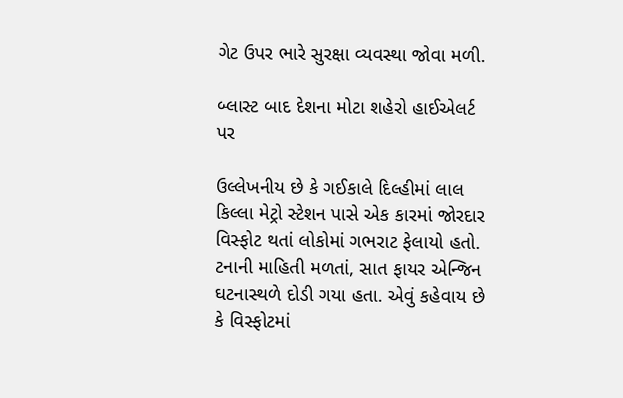ગેટ ઉપર ભારે સુરક્ષા વ્યવસ્થા જોવા મળી.

બ્લાસ્ટ બાદ દેશના મોટા શહેરો હાઈએલર્ટ પર

ઉલ્લેખનીય છે કે ગઈકાલે દિલ્હીમાં લાલ કિલ્લા મેટ્રો સ્ટેશન પાસે એક કારમાં જોરદાર વિસ્ફોટ થતાં લોકોમાં ગભરાટ ફેલાયો હતો. ટનાની માહિતી મળતાં, સાત ફાયર એન્જિન ઘટનાસ્થળે દોડી ગયા હતા. એવું કહેવાય છે કે વિસ્ફોટમાં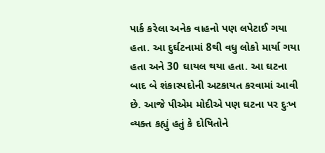પાર્ક કરેલા અનેક વાહનો પણ લપેટાઈ ગયા હતા. આ દુર્ઘટનામાં 8થી વધુ લોકો માર્યા ગયા હતા અને 30 ઘાયલ થયા હતા. આ ઘટના બાદ બે શંકાસ્પદોની અટકાયત કરવામાં આવી છે. આજે પીએમ મોદીએ પણ ઘટના પર દુઃખ વ્યક્ત કહ્યું હતું કે દોષિતોને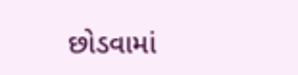છોડવામાં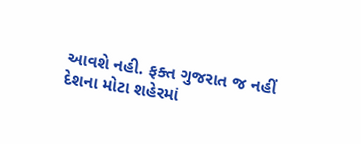આવશે નહી. ફક્ત ગુજરાત જ નહીં દેશના મોટા શહેરમાં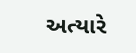અત્યારે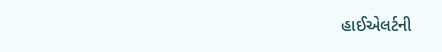હાઈએલર્ટની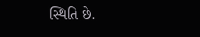સ્થિતિ છે.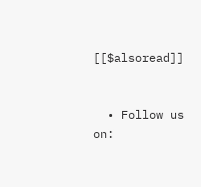[[$alsoread]]


  • Follow us on: